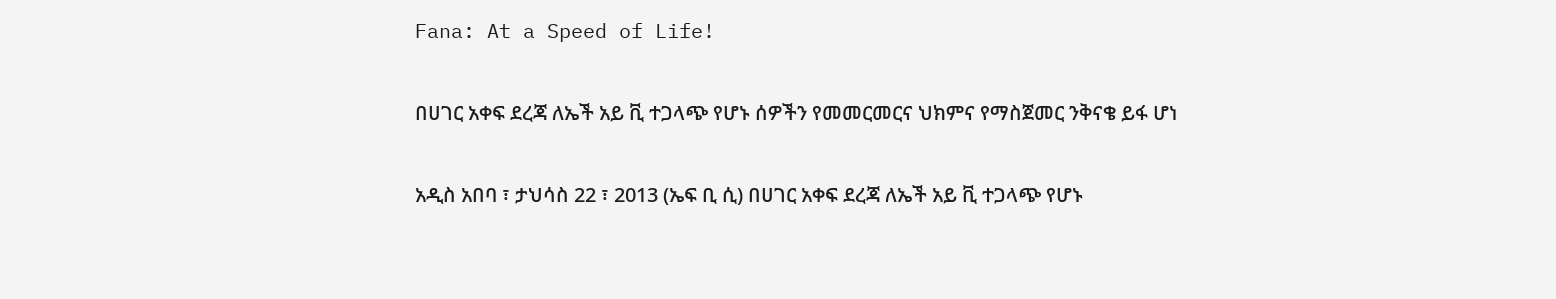Fana: At a Speed of Life!

በሀገር አቀፍ ደረጃ ለኤች አይ ቪ ተጋላጭ የሆኑ ሰዎችን የመመርመርና ህክምና የማስጀመር ንቅናቄ ይፋ ሆነ

አዲስ አበባ ፣ ታህሳስ 22 ፣ 2013 (ኤፍ ቢ ሲ) በሀገር አቀፍ ደረጃ ለኤች አይ ቪ ተጋላጭ የሆኑ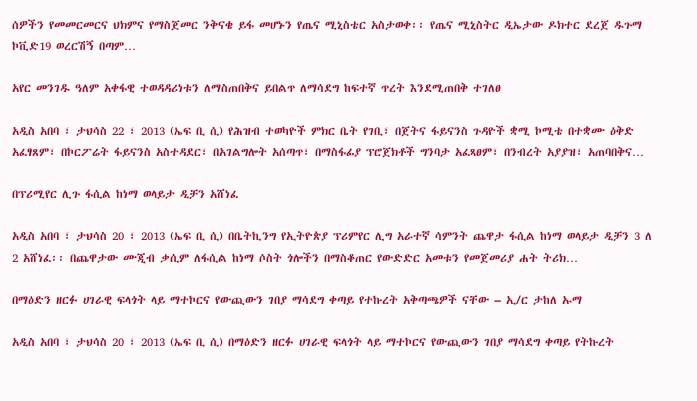ሰዎችን የመመርመርና ህክምና የማስጀመር ንቅናቄ ይፋ መሆኑን የጤና ሚኒስቴር አስታወቀ፡፡ የጤና ሚኒስትር ዲኤታው ዶክተር ደረጀ ዱጉማ ኮቪድ19 ወረርሽኝ በጣም…

አየር መንገዱ ዓለም አቀፋዊ ተወዳዳሪነቱን ለማስጠበቅና ይበልጥ ለማሳደግ ከፍተኛ ጥረት እንደሚጠበቅ ተገለፀ

አዲስ አበባ ፣ ታህሳስ 22 ፣ 2013 (ኤፍ ቢ ሲ) የሕዝብ ተወካዮች ምክር ቤት የገቢ፣ በጀትና ፋይናንስ ጉዳዮች ቋሚ ኮሚቴ በተቋሙ ዕቅድ አፈፃጸም፣ በኮርፖሬት ፋይናንስ አስተዳደር፣ በአገልግሎት አሰጣጥ፣ በማስፋፊያ ፕሮጀክቶች ግንባታ አፈጻፀም፣ በንብረት አያያዝ፣ አጠባበቅና…

በፕሪሚየር ሊጉ ፋሲል ከነማ ወላይታ ዲቻን አሸነፈ

አዲስ አበባ ፣ ታህሳስ 20 ፣ 2013 (ኤፍ ቢ ሲ) በቤትኪንግ የኢትዮጵያ ፕሪምየር ሊግ አራተኛ ሳምንት ጨዋታ ፋሲል ከነማ ወላይታ ዲቻን 3 ለ 2 አሸነፈ፡፡ በጨዋታው ሙጂብ ቃሲም ለፋሲል ከነማ ሶስት ጎሎችን በማስቆጠር የውድድር አመቱን የመጀመሪያ ሐት ትሪክ…

በማዕድን ዘርፉ ሀገራዊ ፍላጎት ላይ ማተኮርና የውጪውን ገበያ ማሳደግ ቀጣይ የተኩረት አቅጣጫዎች ናቸው – ኢ/ር ታከለ ኡማ

አዲስ አበባ ፣ ታህሳስ 20 ፣ 2013 (ኤፍ ቢ ሲ) በማዕድን ዘርፉ ሀገራዊ ፍላጎት ላይ ማተኮርና የውጪውን ገበያ ማሳደግ ቀጣይ የትኩረት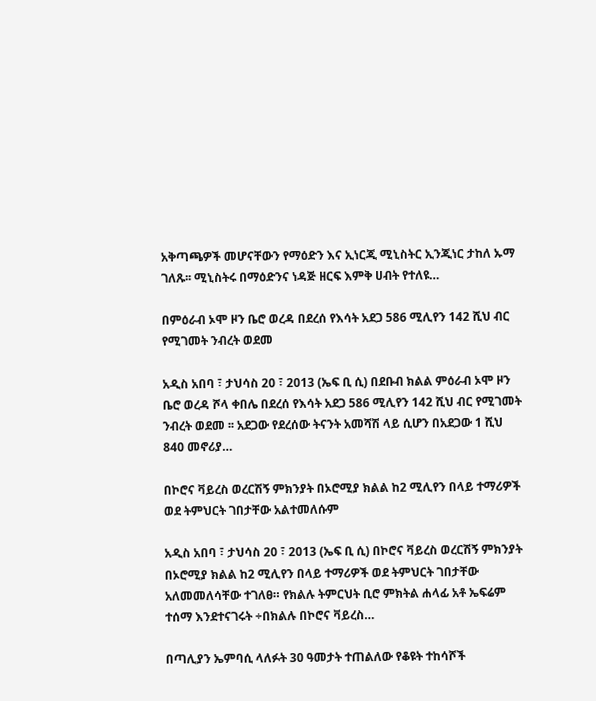አቅጣጫዎች መሆናቸውን የማዕድን እና ኢነርጂ ሚኒስትር ኢንጂነር ታከለ ኡማ ገለጹ፡፡ ሚኒስትሩ በማዕድንና ነዳጅ ዘርፍ እምቅ ሀብት የተለዩ…

በምዕራብ ኦሞ ዞን ቤሮ ወረዳ በደረሰ የእሳት አደጋ 586 ሚሊየን 142 ሺህ ብር የሚገመት ንብረት ወደመ

አዲስ አበባ ፣ ታህሳስ 20 ፣ 2013 (ኤፍ ቢ ሲ) በደቡብ ክልል ምዕራብ ኦሞ ዞን ቤሮ ወረዳ ሾላ ቀበሌ በደረሰ የእሳት አደጋ 586 ሚሊየን 142 ሺህ ብር የሚገመት ንብረት ወደመ ፡፡ አደጋው የደረሰው ትናንት አመሻሽ ላይ ሲሆን በአደጋው 1 ሺህ 840 መኖሪያ…

በኮሮና ቫይረስ ወረርሽኝ ምክንያት በኦሮሚያ ክልል ከ2 ሚሊየን በላይ ተማሪዎች ወደ ትምህርት ገበታቸው አልተመለሱም

አዲስ አበባ ፣ ታህሳስ 20 ፣ 2013 (ኤፍ ቢ ሲ) በኮሮና ቫይረስ ወረርሽኝ ምክንያት በኦሮሚያ ክልል ከ2 ሚሊየን በላይ ተማሪዎች ወደ ትምህርት ገበታቸው አለመመለሳቸው ተገለፀ። የክልሉ ትምርህት ቢሮ ምክትል ሐላፊ አቶ ኤፍሬም ተሰማ እንደተናገሩት ÷በክልሉ በኮሮና ቫይረስ…

በጣሊያን ኤምባሲ ላለፉት 30 ዓመታት ተጠልለው የቆዩት ተከሳሾች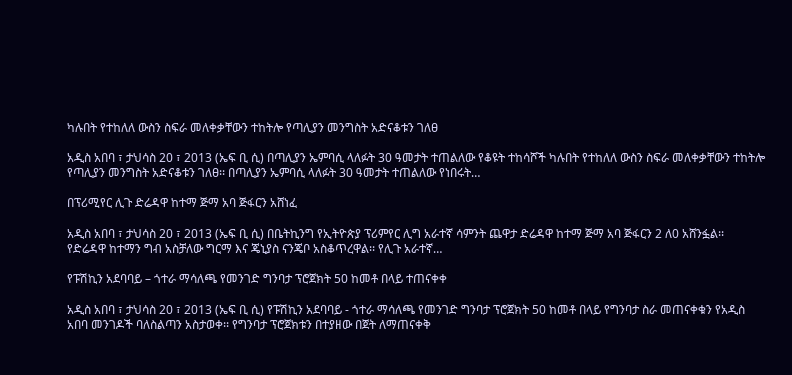ካሉበት የተከለለ ውስን ስፍራ መለቀቃቸውን ተከትሎ የጣሊያን መንግስት አድናቆቱን ገለፀ

አዲስ አበባ ፣ ታህሳስ 20 ፣ 2013 (ኤፍ ቢ ሲ) በጣሊያን ኤምባሲ ላለፉት 30 ዓመታት ተጠልለው የቆዩት ተከሳሾች ካሉበት የተከለለ ውስን ስፍራ መለቀቃቸውን ተከትሎ የጣሊያን መንግስት አድናቆቱን ገለፀ፡፡ በጣሊያን ኤምባሲ ላለፉት 30 ዓመታት ተጠልለው የነበሩት…

በፕሪሚየር ሊጉ ድሬዳዋ ከተማ ጅማ አባ ጅፋርን አሸነፈ

አዲስ አበባ ፣ ታህሳስ 20 ፣ 2013 (ኤፍ ቢ ሲ) በቤትኪንግ የኢትዮጵያ ፕሪምየር ሊግ አራተኛ ሳምንት ጨዋታ ድሬዳዋ ከተማ ጅማ አባ ጅፋርን 2 ለ0 አሸንፏል፡፡ የድሬዳዋ ከተማን ግብ አስቻለው ግርማ እና ጄኒያስ ናንጄቦ አስቆጥረዋል፡፡ የሊጉ አራተኛ…

የፑሽኪን አደባባይ – ጎተራ ማሳለጫ የመንገድ ግንባታ ፕሮጀክት 50 ከመቶ በላይ ተጠናቀቀ

አዲስ አበባ ፣ ታህሳስ 20 ፣ 2013 (ኤፍ ቢ ሲ) የፑሽኪን አደባባይ - ጎተራ ማሳለጫ የመንገድ ግንባታ ፕሮጀክት 50 ከመቶ በላይ የግንባታ ስራ መጠናቀቁን የአዲስ አበባ መንገዶች ባለስልጣን አስታወቀ፡፡ የግንባታ ፕሮጀክቱን በተያዘው በጀት ለማጠናቀቅ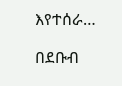እየተሰራ…

በደቡብ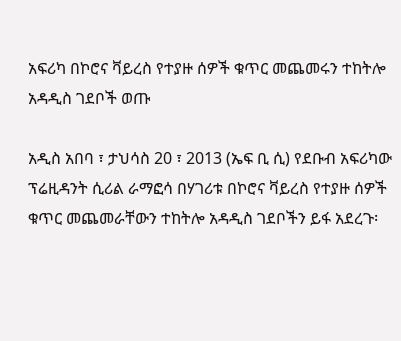አፍሪካ በኮሮና ቫይረስ የተያዙ ሰዎች ቁጥር መጨመሩን ተከትሎ አዳዲስ ገደቦች ወጡ

አዲስ አበባ ፣ ታህሳስ 20 ፣ 2013 (ኤፍ ቢ ሲ) የደቡብ አፍሪካው ፕሬዚዳንት ሲሪል ራማፎሳ በሃገሪቱ በኮሮና ቫይረስ የተያዙ ሰዎች ቁጥር መጨመራቸውን ተከትሎ አዳዲስ ገደቦችን ይፋ አደረጉ፡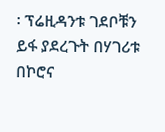፡ ፕሬዚዳንቱ ገደቦቹን ይፋ ያደረጉት በሃገሪቱ በኮሮና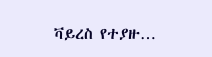ቫይረስ የተያዙ…